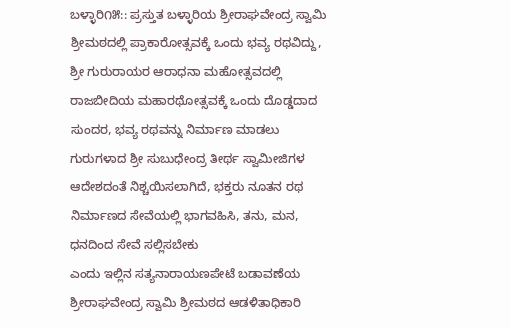ಬಳ್ಳಾರಿ೧೫:: ಪ್ರಸ್ತುತ ಬಳ್ಳಾರಿಯ ಶ್ರೀರಾಘವೇಂದ್ರ ಸ್ವಾಮಿ ಶ್ರೀಮಠದಲ್ಲಿ ಪ್ರಾಕಾರೋತ್ಸವಕ್ಕೆ ಒಂದು ಭವ್ಯ ರಥವಿದ್ದು, ಶ್ರೀ ಗುರುರಾಯರ ಆರಾಧನಾ ಮಹೋತ್ಸವದಲ್ಲಿ ರಾಜಬೀದಿಯ ಮಹಾರಥೋತ್ಸವಕ್ಕೆ ಒಂದು ದೊಡ್ಡದಾದ ಸುಂದರ, ಭವ್ಯ ರಥವನ್ನು ನಿರ್ಮಾಣ ಮಾಡಲು ಗುರುಗಳಾದ ಶ್ರೀ ಸುಬುಧೇಂದ್ರ ತೀರ್ಥ ಸ್ವಾಮೀಜಿಗಳ ಆದೇಶದಂತೆ ನಿಶ್ಚಯಿಸಲಾಗಿದೆ, ಭಕ್ತರು ನೂತನ ರಥ ನಿರ್ಮಾಣದ ಸೇವೆಯಲ್ಲಿ ಭಾಗವಹಿಸಿ, ತನು, ಮನ, ಧನದಿಂದ ಸೇವೆ ಸಲ್ಲಿಸಬೇಕು
ಎಂದು ಇಲ್ಲಿನ ಸತ್ಯನಾರಾಯಣಪೇಟೆ ಬಡಾವಣೆಯ ಶ್ರೀರಾಘವೇಂದ್ರ ಸ್ವಾಮಿ ಶ್ರೀಮಠದ ಆಡಳಿತಾಧಿಕಾರಿ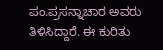ಪಂ.ಪ್ರಸನ್ನಾಚಾರ ಅವರು ತಿಳಿಸಿದ್ದಾರೆ. ಈ ಕುರಿತು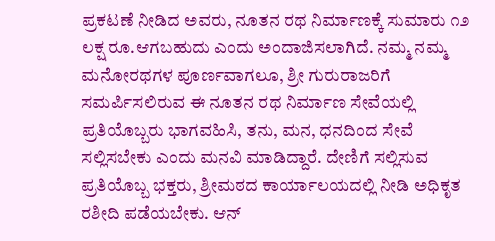ಪ್ರಕಟಣೆ ನೀಡಿದ ಅವರು, ನೂತನ ರಥ ನಿರ್ಮಾಣಕ್ಕೆ ಸುಮಾರು ೧೨ ಲಕ್ಷ ರೂ.ಆಗಬಹುದು ಎಂದು ಅಂದಾಜಿಸಲಾಗಿದೆ. ನಮ್ಮ ನಮ್ಮ ಮನೋರಥಗಳ ಪೂರ್ಣವಾಗಲೂ, ಶ್ರೀ ಗುರುರಾಜರಿಗೆ ಸಮರ್ಪಿಸಲಿರುವ ಈ ನೂತನ ರಥ ನಿರ್ಮಾಣ ಸೇವೆಯಲ್ಲಿ ಪ್ರತಿಯೊಬ್ಬರು ಭಾಗವಹಿಸಿ, ತನು, ಮನ, ಧನದಿಂದ ಸೇವೆ ಸಲ್ಲಿಸಬೇಕು ಎಂದು ಮನವಿ ಮಾಡಿದ್ದಾರೆ. ದೇಣಿಗೆ ಸಲ್ಲಿಸುವ ಪ್ರತಿಯೊಬ್ಬ ಭಕ್ತರು, ಶ್ರೀಮಠದ ಕಾರ್ಯಾಲಯದಲ್ಲಿ ನೀಡಿ ಅಧಿಕೃತ ರಶೀದಿ ಪಡೆಯಬೇಕು. ಆನ್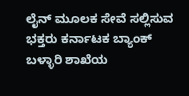ಲೈನ್ ಮೂಲಕ ಸೇವೆ ಸಲ್ಲಿಸುವ ಭಕ್ತರು ಕರ್ನಾಟಕ ಬ್ಯಾಂಕ್ ಬಳ್ಳಾರಿ ಶಾಖೆಯ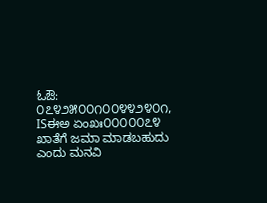ಓಔ: ೦೭೪೨೫೦೦೧೦೦೪೪೨೪೦೧, ISಈಅ ಏಂಖಃ೦೦೦೦೦೭೪ ಖಾತೆಗೆ ಜಮಾ ಮಾಡಬಹುದು ಎಂದು ಮನವಿ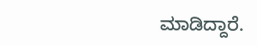ಮಾಡಿದ್ದಾರೆ.